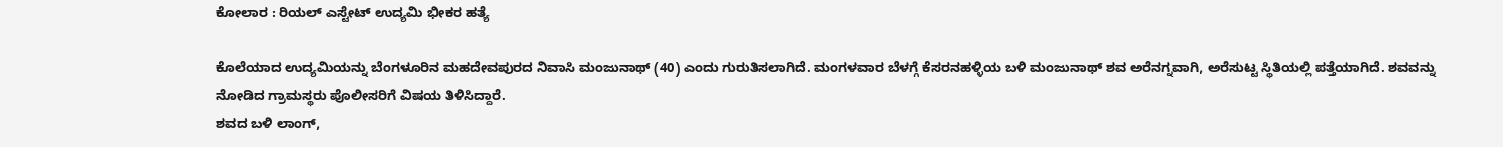ಕೋಲಾರ : ರಿಯಲ್ ಎಸ್ಟೇಟ್ ಉದ್ಯಮಿ ಭೀಕರ ಹತ್ಯೆ

ಕೊಲೆಯಾದ ಉದ್ಯಮಿಯನ್ನು ಬೆಂಗಳೂರಿನ ಮಹದೇವಪುರದ ನಿವಾಸಿ ಮಂಜುನಾಥ್ (40) ಎಂದು ಗುರುತಿಸಲಾಗಿದೆ. ಮಂಗಳವಾರ ಬೆಳಗ್ಗೆ ಕೆಸರನಹಳ್ಳಿಯ ಬಳಿ ಮಂಜುನಾಥ್ ಶವ ಅರೆನಗ್ನವಾಗಿ, ಅರೆಸುಟ್ಟ ಸ್ಥಿತಿಯಲ್ಲಿ ಪತ್ತೆಯಾಗಿದೆ. ಶವವನ್ನು ನೋಡಿದ ಗ್ರಾಮಸ್ಥರು ಪೊಲೀಸರಿಗೆ ವಿಷಯ ತಿಳಿಸಿದ್ದಾರೆ.
ಶವದ ಬಳಿ ಲಾಂಗ್,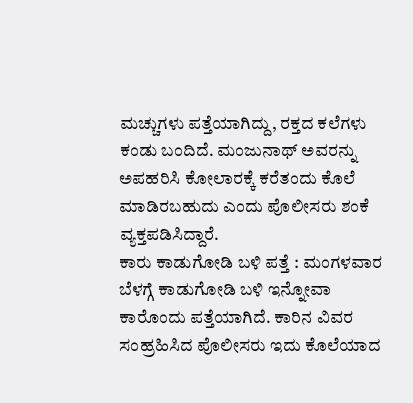ಮಚ್ಚುಗಳು ಪತ್ತೆಯಾಗಿದ್ದು, ರಕ್ತದ ಕಲೆಗಳು ಕಂಡು ಬಂದಿದೆ. ಮಂಜುನಾಥ್ ಅವರನ್ನು ಅಪಹರಿಸಿ ಕೋಲಾರಕ್ಕೆ ಕರೆತಂದು ಕೊಲೆ ಮಾಡಿರಬಹುದು ಎಂದು ಪೊಲೀಸರು ಶಂಕೆ ವ್ಯಕ್ತಪಡಿಸಿದ್ದಾರೆ.
ಕಾರು ಕಾಡುಗೋಡಿ ಬಳಿ ಪತ್ತೆ : ಮಂಗಳವಾರ ಬೆಳಗ್ಗೆ ಕಾಡುಗೋಡಿ ಬಳಿ ಇನ್ನೋವಾ ಕಾರೊಂದು ಪತ್ತೆಯಾಗಿದೆ. ಕಾರಿನ ವಿವರ ಸಂಹ್ರಹಿಸಿದ ಪೊಲೀಸರು ಇದು ಕೊಲೆಯಾದ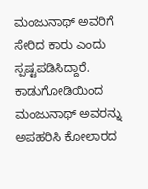ಮಂಜುನಾಥ್ ಅವರಿಗೆ ಸೇರಿದ ಕಾರು ಎಂದು ಸ್ಪಷ್ಟಪಡಿಸಿದ್ದಾರೆ.
ಕಾಡುಗೋಡಿಯಿಂದ ಮಂಜುನಾಥ್ ಅವರನ್ನು ಅಪಹರಿಸಿ ಕೋಲಾರದ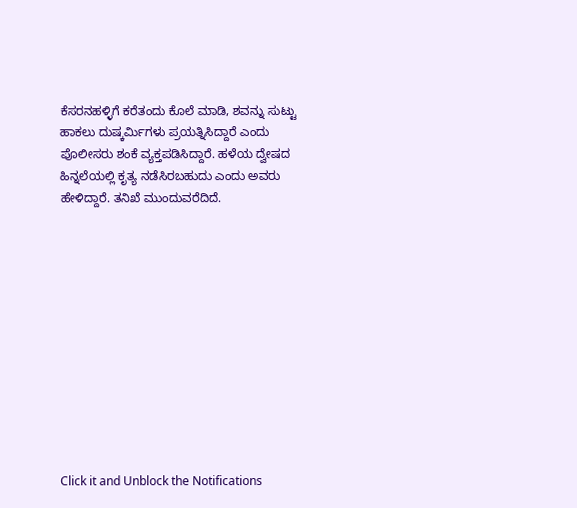ಕೆಸರನಹಳ್ಳಿಗೆ ಕರೆತಂದು ಕೊಲೆ ಮಾಡಿ, ಶವನ್ನು ಸುಟ್ಟು ಹಾಕಲು ದುಷ್ಕರ್ಮಿಗಳು ಪ್ರಯತ್ನಿಸಿದ್ದಾರೆ ಎಂದು ಪೊಲೀಸರು ಶಂಕೆ ವ್ಯಕ್ತಪಡಿಸಿದ್ದಾರೆ. ಹಳೆಯ ದ್ವೇಷದ ಹಿನ್ನಲೆಯಲ್ಲಿ ಕೃತ್ಯ ನಡೆಸಿರಬಹುದು ಎಂದು ಅವರು ಹೇಳಿದ್ದಾರೆ. ತನಿಖೆ ಮುಂದುವರೆದಿದೆ.












Click it and Unblock the Notifications